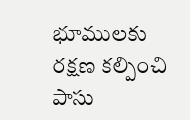భూములకు రక్షణ కల్పించి పాసు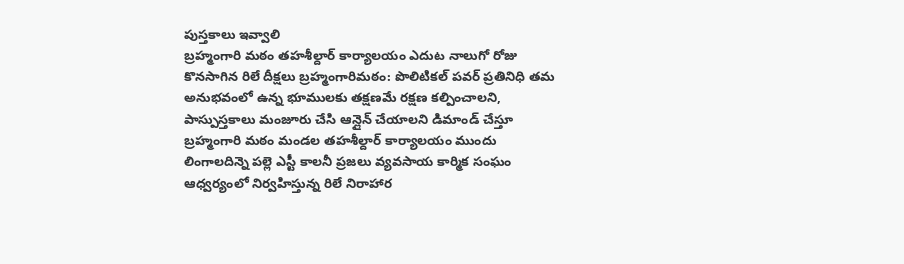పుస్తకాలు ఇవ్వాలి
బ్రహ్మంగారి మఠం తహశీల్దార్ కార్యాలయం ఎదుట నాలుగో రోజు కొనసాగిన రిలే దీక్షలు బ్రహ్మంగారిమఠం: పొలిటికల్ పవర్ ప్రతినిధి తమ అనుభవంలో ఉన్న భూములకు తక్షణమే రక్షణ కల్పించాలని, పాస్పుస్తకాలు మంజూరు చేసి ఆన్లైన్ చేయాలని డిమాండ్ చేస్తూ బ్రహ్మంగారి మఠం మండల తహశీల్దార్ కార్యాలయం ముందు లింగాలదిన్నె పల్లె ఎస్టీ కాలనీ ప్రజలు వ్యవసాయ కార్మిక సంఘం ఆధ్వర్యంలో నిర్వహిస్తున్న రిలే నిరాహార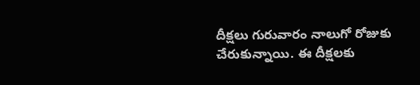దీక్షలు గురువారం నాలుగో రోజుకు చేరుకున్నాయి. ఈ దీక్షలకు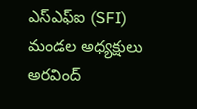ఎస్ఎఫ్ఐ (SFI) మండల అధ్యక్షులు అరవింద్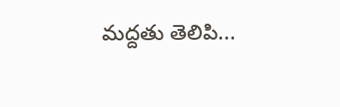మద్దతు తెలిపి...